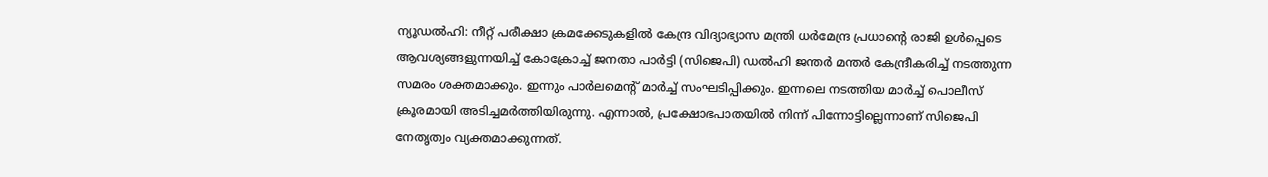ന്യൂഡല്‍ഹി: നീറ്റ് പരീക്ഷാ ക്രമക്കേടുകളില്‍ കേന്ദ്ര വിദ്യാഭ്യാസ മന്ത്രി ധര്‍മേന്ദ്ര പ്രധാന്റെ രാജി ഉള്‍പ്പെടെ ആവശ്യങ്ങളുന്നയിച്ച് കോക്രോച്ച് ജനതാ പാര്‍ട്ടി (സിജെപി) ഡല്‍ഹി ജന്തര്‍ മന്തര്‍ കേന്ദ്രീകരിച്ച് നടത്തുന്ന സമരം ശക്തമാക്കും. ഇന്നും പാര്‍ലമെന്റ് മാര്‍ച്ച് സംഘടിപ്പിക്കും. ഇന്നലെ നടത്തിയ മാര്‍ച്ച് പൊലീസ് ക്രൂരമായി അടിച്ചമര്‍ത്തിയിരുന്നു. എന്നാല്‍, പ്രക്ഷോഭപാതയില്‍ നിന്ന് പിന്നോട്ടില്ലെന്നാണ് സിജെപി നേതൃത്വം വ്യക്തമാക്കുന്നത്.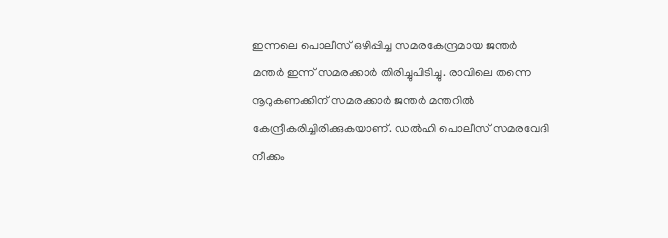ഇന്നലെ പൊലീസ് ഒഴിപ്പിച്ച സമരകേന്ദ്രമായ ജന്തര്‍ മന്തര്‍ ഇന്ന് സമരക്കാര്‍ തിരിച്ചുപിടിച്ചു. രാവിലെ തന്നെ നൂറുകണക്കിന് സമരക്കാര്‍ ജന്തര്‍ മന്തറില്‍ കേന്ദ്രീകരിച്ചിരിക്കുകയാണ്. ഡല്‍ഹി പൊലീസ് സമരവേദി നീക്കം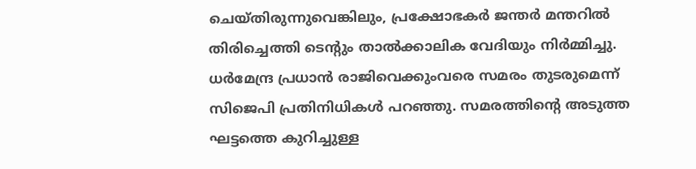ചെയ്തിരുന്നുവെങ്കിലും, പ്രക്ഷോഭകര്‍ ജന്തര്‍ മന്തറില്‍ തിരിച്ചെത്തി ടെന്റും താല്‍ക്കാലിക വേദിയും നിര്‍മ്മിച്ചു. ധര്‍മേന്ദ്ര പ്രധാന്‍ രാജിവെക്കുംവരെ സമരം തുടരുമെന്ന് സിജെപി പ്രതിനിധികള്‍ പറഞ്ഞു. സമരത്തിന്റെ അടുത്ത ഘട്ടത്തെ കുറിച്ചുള്ള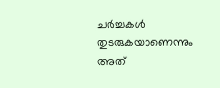ചര്‍ച്ചകള്‍ തുടരുകയാണെന്നും അത്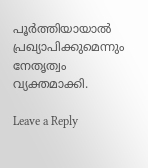പൂര്‍ത്തിയായാല്‍ പ്രഖ്യാപിക്കുമെന്നും നേതൃത്വം വ്യക്തമാക്കി.

Leave a Reply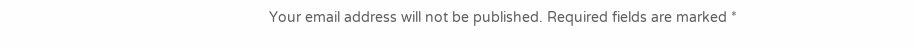Your email address will not be published. Required fields are marked *